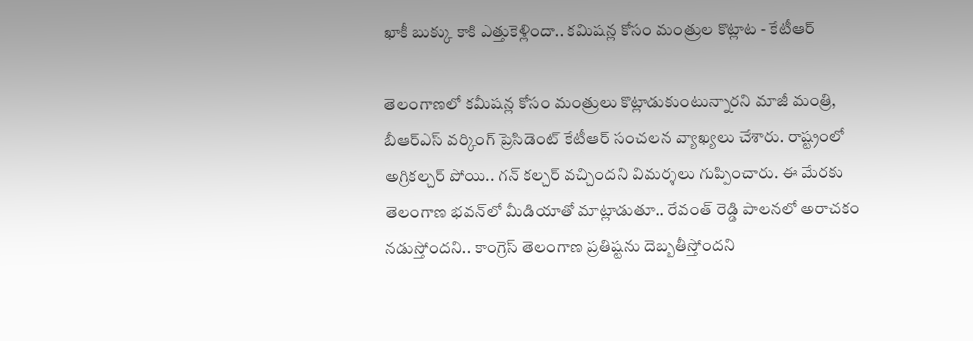ఖాకీ బుక్కు కాకి ఎత్తుకెళ్లిందా.. కమిషన్ల కోసం మంత్రుల కొట్లాట - కేటీఆర్

తెలంగాణలో కమీషన్ల కోసం మంత్రులు కొట్లాడుకుంటున్నారని మాజీ మంత్రి, బీఆర్‌ఎస్‌ వర్కింగ్‌ ప్రెసిడెంట్‌ కేటీఆర్‌ సంచలన వ్యాఖ్యలు చేశారు. రాష్ట్రంలో అగ్రికల్చర్‌ పోయి.. గన్‌ కల్చర్‌ వచ్చిందని విమర్శలు గుప్పించారు. ఈ మేరకు తెలంగాణ భవన్‌లో మీడియాతో మాట్లాడుతూ.. రేవంత్‌ రెడ్డి పాలనలో అరాచకం నడుస్తోందని.. కాంగ్రెస్‌ తెలంగాణ ప్రతిష్టను దెబ్బతీస్తోందని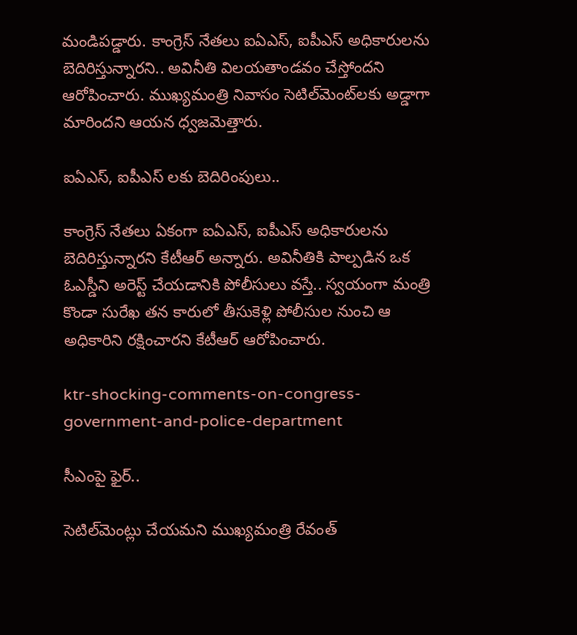మండిపడ్డారు. కాంగ్రెస్‌ నేతలు ఐఏఎస్‌, ఐపీఎస్‌ అధికారులను బెదిరిస్తున్నారని.. అవినీతి విలయతాండవం చేస్తోందని ఆరోపించారు. ముఖ్యమంత్రి నివాసం సెటిల్‌మెంట్‌లకు అడ్డాగా మారిందని ఆయన ధ్వజమెత్తారు.

ఐఏఎస్‌, ఐపీఎస్‌ లకు బెదిరింపులు..

కాంగ్రెస్ నేతలు ఏకంగా ఐఏఎస్‌, ఐపీఎస్‌ అధికారులను బెదిరిస్తున్నారని కేటీఆర్ అన్నారు. అవినీతికి పాల్పడిన ఒక ఓఎస్డీని అరెస్ట్ చేయడానికి పోలీసులు వస్తే.. స్వయంగా మంత్రి కొండా సురేఖ తన కారులో తీసుకెళ్లి పోలీసుల నుంచి ఆ అధికారిని రక్షించారని కేటీఆర్ ఆరోపించారు.

ktr-shocking-comments-on-congress-government-and-police-department

సీఎంపై ఫైర్..

సెటిల్‌మెంట్లు చేయమని ముఖ్యమంత్రి రేవంత్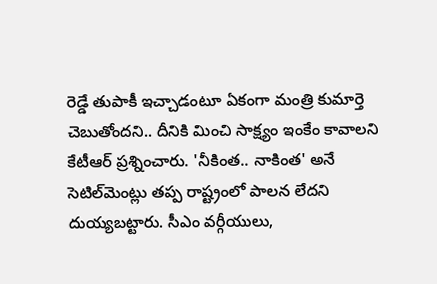రెడ్డే తుపాకీ ఇచ్చాడంటూ ఏకంగా మంత్రి కుమార్తె చెబుతోందని.. దీనికి మించి సాక్ష్యం ఇంకేం కావాలని కేటీఆర్ ప్రశ్నించారు. 'నీకింత.. నాకింత' అనే సెటిల్‌మెంట్లు తప్ప రాష్ట్రంలో పాలన లేదని దుయ్యబట్టారు. సీఎం వర్గీయులు,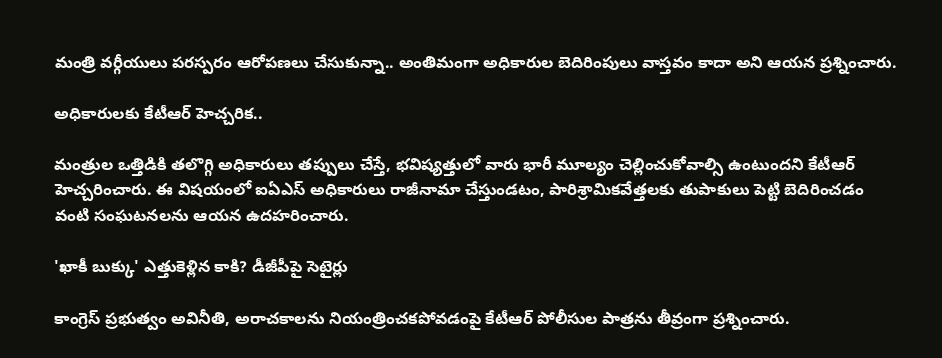మంత్రి వర్గీయులు పరస్పరం ఆరోపణలు చేసుకున్నా.. అంతిమంగా అధికారుల బెదిరింపులు వాస్తవం కాదా అని ఆయన ప్రశ్నించారు.

అధికారులకు కేటీఆర్ హెచ్చరిక..

మంత్రుల ఒత్తిడికి తలొగ్గి అధికారులు తప్పులు చేస్తే, భవిష్యత్తులో వారు భారీ మూల్యం చెల్లించుకోవాల్సి ఉంటుందని కేటీఆర్ హెచ్చరించారు. ఈ విషయంలో ఐఏఎస్‌ అధికారులు రాజీనామా చేస్తుండటం, పారిశ్రామికవేత్తలకు తుపాకులు పెట్టి బెదిరించడం వంటి సంఘటనలను ఆయన ఉదహరించారు.

'ఖాకీ బుక్కు' ఎత్తుకెళ్లిన కాకి? డీజీపీపై సెటైర్లు

కాంగ్రెస్ ప్రభుత్వం అవినీతి, అరాచకాలను నియంత్రించకపోవడంపై కేటీఆర్ పోలీసుల పాత్రను తీవ్రంగా ప్రశ్నించారు.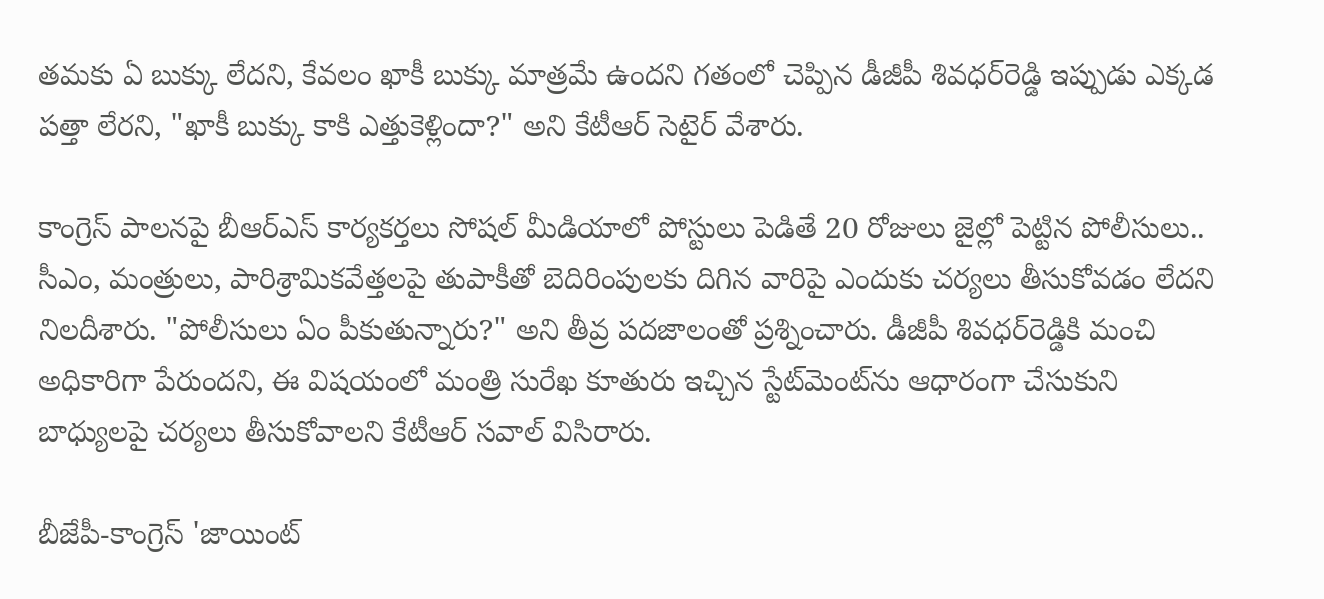తమకు ఏ బుక్కు లేదని, కేవలం ఖాకీ బుక్కు మాత్రమే ఉందని గతంలో చెప్పిన డీజీపీ శివధర్‌రెడ్డి ఇప్పుడు ఎక్కడ పత్తా లేరని, "ఖాకీ బుక్కు కాకి ఎత్తుకెళ్లిందా?" అని కేటీఆర్ సెటైర్ వేశారు.

కాంగ్రెస్ పాలనపై బీఆర్ఎస్ కార్యకర్తలు సోషల్ మీడియాలో పోస్టులు పెడితే 20 రోజులు జైల్లో పెట్టిన పోలీసులు.. సీఎం, మంత్రులు, పారిశ్రామికవేత్తలపై తుపాకీతో బెదిరింపులకు దిగిన వారిపై ఎందుకు చర్యలు తీసుకోవడం లేదని నిలదీశారు. "పోలీసులు ఏం పీకుతున్నారు?" అని తీవ్ర పదజాలంతో ప్రశ్నించారు. డీజీపీ శివధర్‌రెడ్డికి మంచి అధికారిగా పేరుందని, ఈ విషయంలో మంత్రి సురేఖ కూతురు ఇచ్చిన స్టేట్‌మెంట్‌ను ఆధారంగా చేసుకుని బాధ్యులపై చర్యలు తీసుకోవాలని కేటీఆర్ సవాల్ విసిరారు.

బీజేపీ-కాంగ్రెస్ 'జాయింట్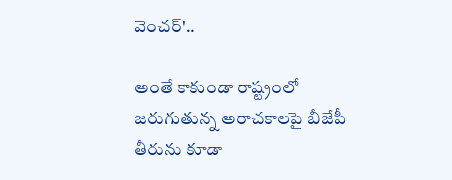వెంచర్'..

అంతే కాకుండా రాష్ట్రంలో జరుగుతున్న అరాచకాలపై బీజేపీ తీరును కూడా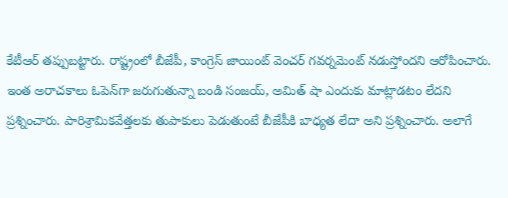కేటీఆర్ తప్పుబట్టారు. రాష్ట్రంలో బీజేపీ, కాంగ్రెస్ జాయింట్ వెంచర్ గవర్నమెంట్ నడుస్తోందని ఆరోపించారు. ఇంత అరాచకాలు ఓపెన్‌గా జరుగుతున్నా బండి సంజయ్, అమిత్ షా ఎందుకు మాట్లాడటం లేదని ప్రశ్నించారు. పారిశ్రామికవేత్తలకు తుపాకులు పెడుతుంటే బీజేపీకి బాధ్యత లేదా అని ప్రశ్నించారు. అలాగే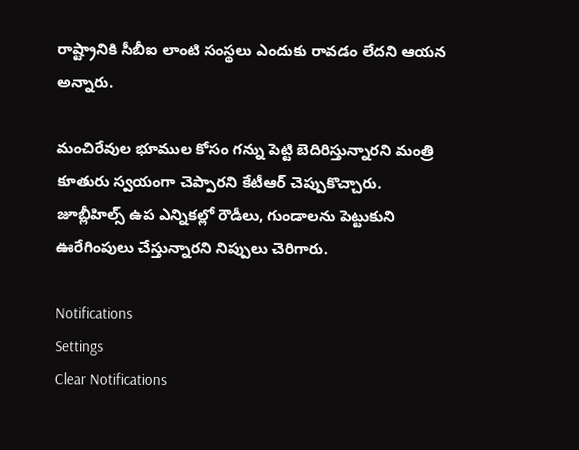రాష్ట్రానికి సీబీఐ లాంటి సంస్థలు ఎందుకు రావడం లేదని ఆయన అన్నారు.

మంచిరేవుల భూముల కోసం గన్ను పెట్టి బెదిరిస్తున్నారని మంత్రి కూతురు స్వయంగా చెప్పారని కేటీఆర్ చెప్పుకొచ్చారు. జూబ్లీహిల్స్ ఉప ఎన్నికల్లో రౌడీలు, గుండాలను పెట్టుకుని ఊరేగింపులు చేస్తున్నారని నిప్పులు చెరిగారు.

Notifications
Settings
Clear Notifications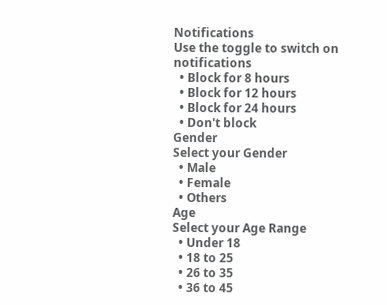Notifications
Use the toggle to switch on notifications
  • Block for 8 hours
  • Block for 12 hours
  • Block for 24 hours
  • Don't block
Gender
Select your Gender
  • Male
  • Female
  • Others
Age
Select your Age Range
  • Under 18
  • 18 to 25
  • 26 to 35
  • 36 to 45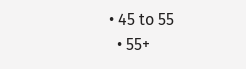• 45 to 55
  • 55+